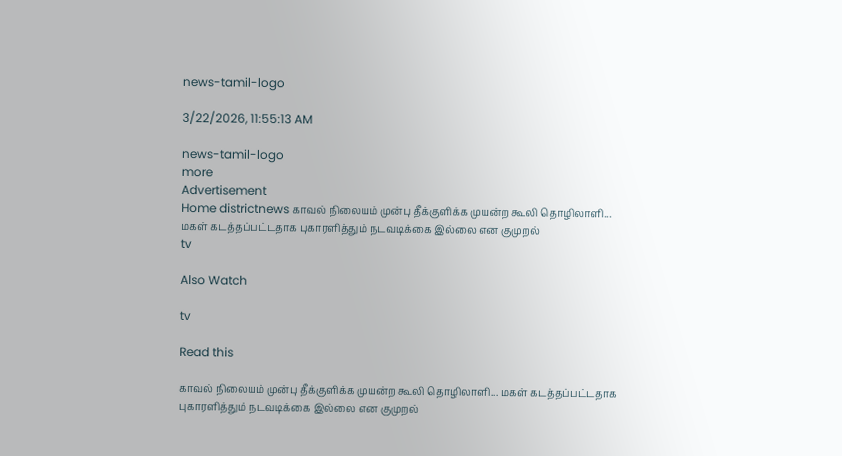news-tamil-logo

3/22/2026, 11:55:13 AM

news-tamil-logo
more
Advertisement
Home districtnews காவல் நிலையம் முன்பு தீக்குளிக்க முயன்ற கூலி தொழிலாளி... மகள் கடத்தப்பட்டதாக புகாரளித்தும் நடவடிக்கை இல்லை என குமுறல்
tv

Also Watch

tv

Read this

காவல் நிலையம் முன்பு தீக்குளிக்க முயன்ற கூலி தொழிலாளி... மகள் கடத்தப்பட்டதாக புகாரளித்தும் நடவடிக்கை இல்லை என குமுறல்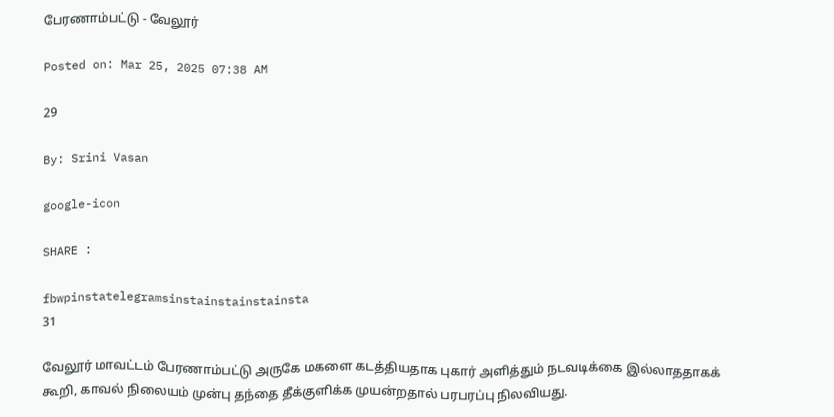பேரணாம்பட்டு - வேலூர்

Posted on: Mar 25, 2025 07:38 AM

29

By: Srini Vasan

google-icon

SHARE :

fbwpinstatelegramsinstainstainstainsta
31

வேலூர் மாவட்டம் பேரணாம்பட்டு அருகே மகளை கடத்தியதாக புகார் அளித்தும் நடவடிக்கை இல்லாததாகக் கூறி, காவல் நிலையம் முன்பு தந்தை தீக்குளிக்க முயன்றதால் பரபரப்பு நிலவியது.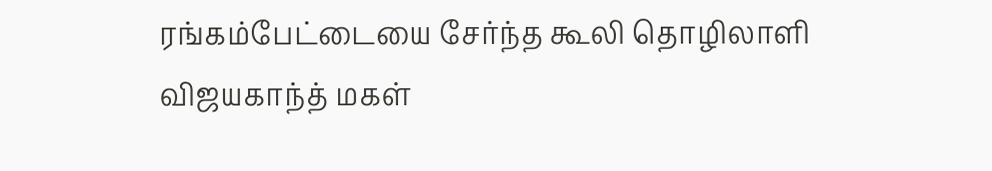ரங்கம்பேட்டையை சேர்ந்த கூலி தொழிலாளி விஜயகாந்த் மகள்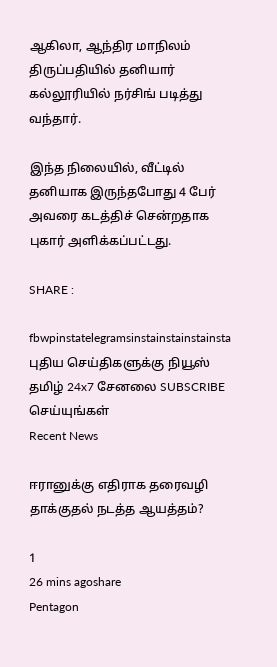ஆகிலா, ஆந்திர மாநிலம் திருப்பதியில் தனியார் கல்லூரியில் நர்சிங் படித்து வந்தார்.

இந்த நிலையில், வீட்டில் தனியாக இருந்தபோது 4 பேர் அவரை கடத்திச் சென்றதாக புகார் அளிக்கப்பட்டது.

SHARE :

fbwpinstatelegramsinstainstainstainsta
புதிய செய்திகளுக்கு நியூஸ் தமிழ் 24x7 சேனலை SUBSCRIBE செய்யுங்கள்
Recent News

ஈரானுக்கு எதிராக தரைவழி தாக்குதல் நடத்த ஆயத்தம்?

1
26 mins agoshare
Pentagon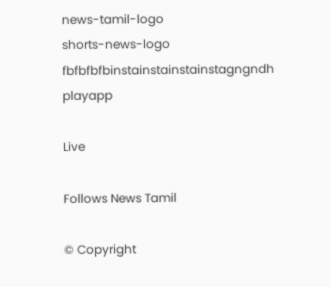news-tamil-logo
shorts-news-logo
fbfbfbfbinstainstainstainstagngndh
playapp

Live

Follows News Tamil

© Copyright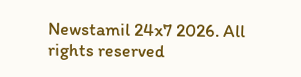Newstamil 24x7 2026. All rights reserved